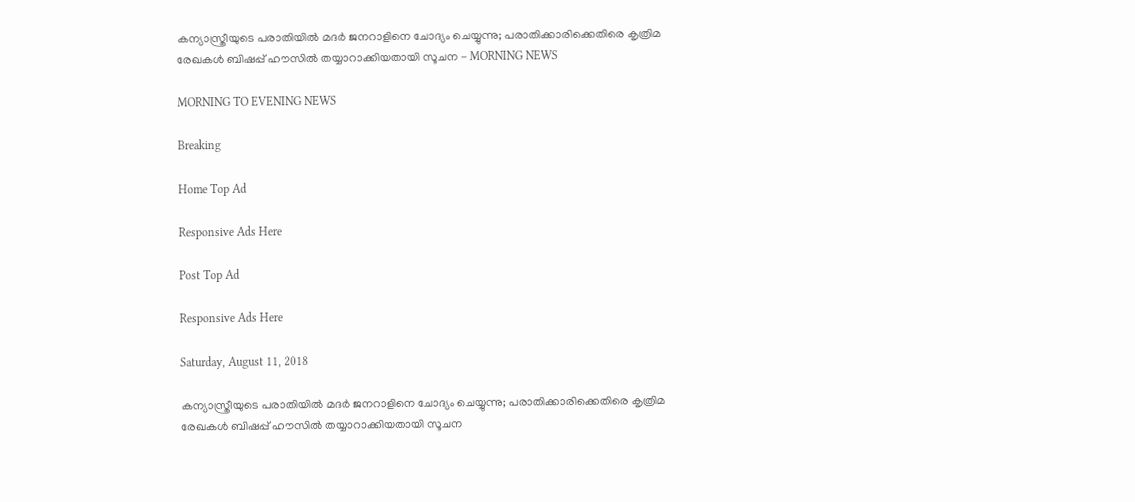കന്യാസ്ത്രീയുടെ പരാതിയില്‍ മദര്‍ ജനറാളിനെ ചോദ്യം ചെയ്യുന്നു; പരാതിക്കാരിക്കെതിരെ കൃത്രിമ രേഖകള്‍ ബിഷപ്പ് ഹൗസില്‍ തയ്യാറാക്കിയതായി സൂചന - MORNING NEWS

MORNING TO EVENING NEWS

Breaking

Home Top Ad

Responsive Ads Here

Post Top Ad

Responsive Ads Here

Saturday, August 11, 2018

കന്യാസ്ത്രീയുടെ പരാതിയില്‍ മദര്‍ ജനറാളിനെ ചോദ്യം ചെയ്യുന്നു; പരാതിക്കാരിക്കെതിരെ കൃത്രിമ രേഖകള്‍ ബിഷപ്പ് ഹൗസില്‍ തയ്യാറാക്കിയതായി സൂചന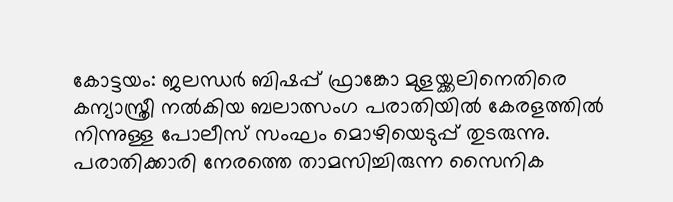കോട്ടയം: ജലന്ധര്‍ ബിഷപ്പ് ഫ്രാങ്കോ മുളയ്ക്കലിനെതിരെ കന്യാസ്ത്രീ നല്‍കിയ ബലാത്സംഗ പരാതിയില്‍ കേരളത്തില്‍ നിന്നുള്ള പോലീസ് സംഘം മൊഴിയെടുപ്പ് തുടരുന്നു. പരാതിക്കാരി നേരത്തെ താമസിച്ചിരുന്ന സൈനിക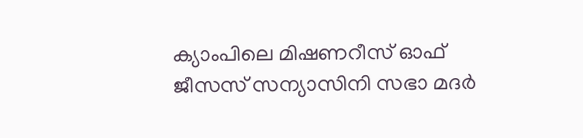ക്യാംപിലെ മിഷണറീസ് ഓഫ് ജീസസ് സന്യാസിനി സഭാ മദര്‍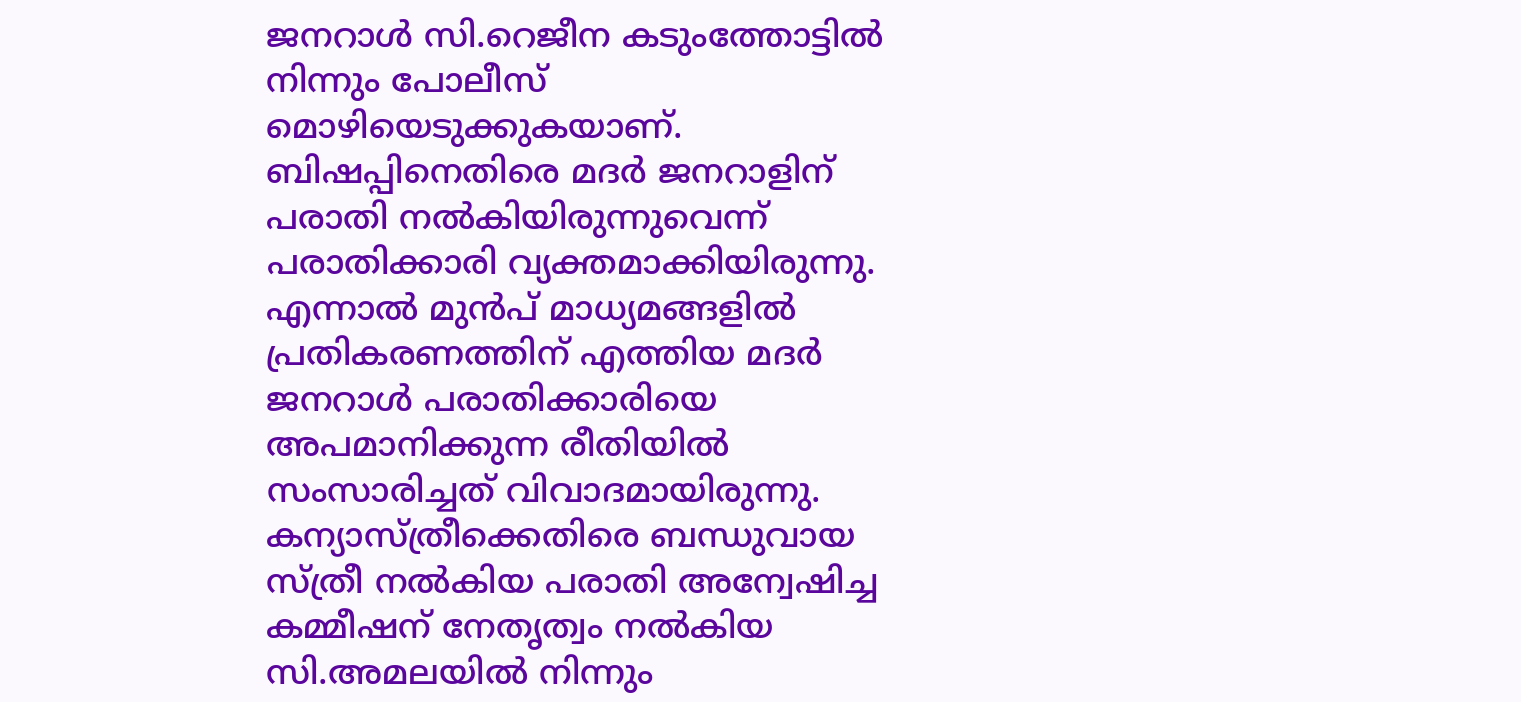ജനറാള്‍ സി.റെജീന കടുംത്തോട്ടില്‍ നിന്നും പോലീസ് മൊഴിയെടുക്കുകയാണ്. ബിഷപ്പിനെതിരെ മദര്‍ ജനറാളിന് പരാതി നല്‍കിയിരുന്നുവെന്ന് പരാതിക്കാരി വ്യക്തമാക്കിയിരുന്നു. എന്നാല്‍ മുന്‍പ് മാധ്യമങ്ങളില്‍ പ്രതികരണത്തിന് എത്തിയ മദര്‍ ജനറാള്‍ പരാതിക്കാരിയെ അപമാനിക്കുന്ന രീതിയില്‍ സംസാരിച്ചത് വിവാദമായിരുന്നു. കന്യാസ്ത്രീക്കെതിരെ ബന്ധുവായ സ്ത്രീ നല്‍കിയ പരാതി അന്വേഷിച്ച കമ്മീഷന് നേതൃത്വം നല്‍കിയ സി.അമലയില്‍ നിന്നും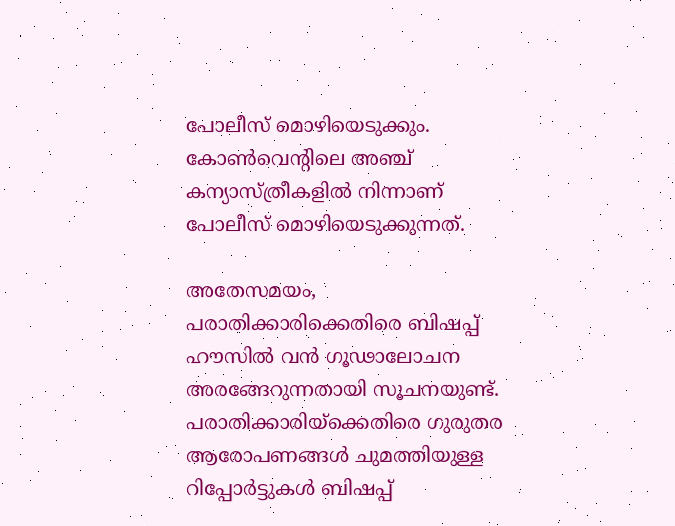പോലീസ് മൊഴിയെടുക്കും. കോണ്‍വെന്റിലെ അഞ്ച് കന്യാസ്ത്രീകളില്‍ നിന്നാണ് പോലീസ് മൊഴിയെടുക്കുന്നത്.

അതേസമയം, പരാതിക്കാരിക്കെതിരെ ബിഷപ്പ് ഹൗസില്‍ വന്‍ ഗൂഢാലോചന അരങ്ങേറുന്നതായി സൂചനയുണ്ട്. പരാതിക്കാരിയ്‌ക്കെതിരെ ഗുരുതര ആരോപണങ്ങള്‍ ചുമത്തിയുള്ള റിപ്പോര്‍ട്ടുകള്‍ ബിഷപ്പ്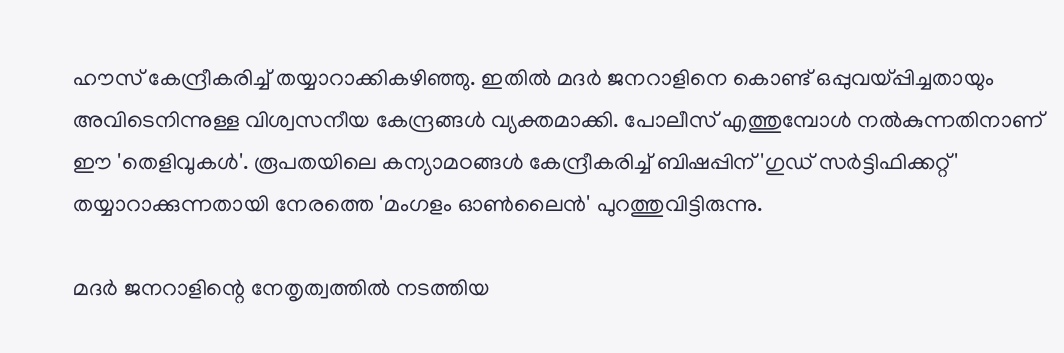ഹൗസ് കേന്ദ്രീകരിച്ച് തയ്യാറാക്കികഴിഞ്ഞു. ഇതില്‍ മദര്‍ ജനറാളിനെ കൊണ്ട് ഒപ്പുവയ്പ്പിച്ചതായും അവിടെനിന്നുള്ള വിശ്വസനീയ കേന്ദ്രങ്ങള്‍ വ്യക്തമാക്കി. പോലീസ് എത്തുമ്പോള്‍ നല്‍കുന്നതിനാണ് ഈ 'തെളിവുകള്‍'. രൂപതയിലെ കന്യാമഠങ്ങള്‍ കേന്ദ്രീകരിച്ച് ബിഷപ്പിന് 'ഗുഡ് സര്‍ട്ടിഫിക്കറ്റ്' തയ്യാറാക്കുന്നതായി നേരത്തെ 'മംഗളം ഓണ്‍ലൈന്‍' പുറത്തുവിട്ടിരുന്നു.

മദര്‍ ജനറാളിന്റെ നേതൃത്വത്തില്‍ നടത്തിയ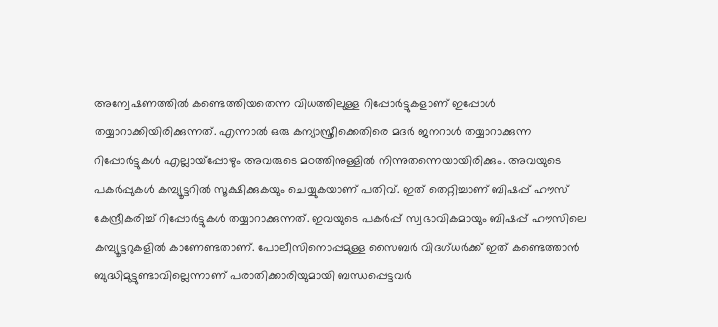അന്വേഷണത്തില്‍ കണ്ടെത്തിയതെന്ന വിധത്തിലുള്ള റിപ്പോര്‍ട്ടുകളാണ് ഇപ്പോള്‍ തയ്യാറാക്കിയിരിക്കുന്നത്. എന്നാല്‍ ഒരു കന്യാസ്ത്രീക്കെതിരെ മദര്‍ ജനറാള്‍ തയ്യാറാക്കുന്ന റിപ്പോര്‍ട്ടുകള്‍ എല്ലായ്‌പ്പോഴും അവരുടെ മഠത്തിനുള്ളില്‍ നിന്നുതന്നെയായിരിക്കും. അവയുടെ പകര്‍പ്പുകള്‍ കമ്പ്യൂട്ടറില്‍ സൂക്ഷിക്കുകയും ചെയ്യുകയാണ് പതിവ്. ഇത് തെറ്റിച്ചാണ് ബിഷപ്പ് ഹൗസ് കേന്ദ്രീകരിച്ച് റിപ്പോര്‍ട്ടുകള്‍ തയ്യാറാക്കുന്നത്. ഇവയുടെ പകര്‍പ്പ് സ്വഭാവികമായും ബിഷപ്പ് ഹൗസിലെ കമ്പ്യൂട്ടറുകളില്‍ കാണേണ്ടതാണ്. പോലീസിനൊപ്പമുള്ള സൈബര്‍ വിദഗ്ധര്‍ക്ക് ഇത് കണ്ടെത്താന്‍ ബുദ്ധിമുട്ടുണ്ടാവില്ലെന്നാണ് പരാതിക്കാരിയുമായി ബന്ധപ്പെട്ടവര്‍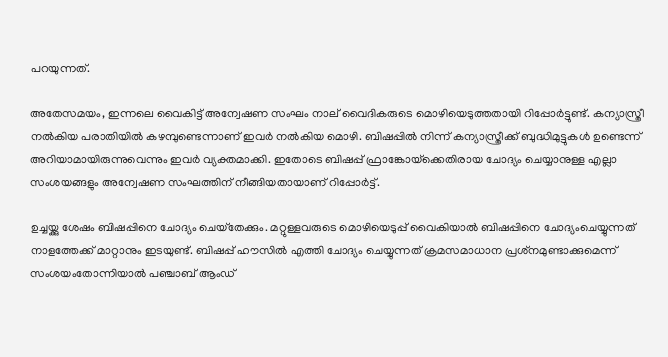പറയുന്നത്.

അതേസമയം, ഇന്നലെ വൈകിട്ട് അന്വേഷണ സംഘം നാല് വൈദികരുടെ മൊഴിയെടുത്തതായി റിപ്പോര്‍ട്ടുണ്ട്. കന്യാസ്ത്രീ നല്‍കിയ പരാതിയില്‍ കഴമ്പുണ്ടെന്നാണ് ഇവര്‍ നല്‍കിയ മൊഴി. ബിഷപ്പില്‍ നിന്ന് കന്യാസ്ത്രീക്ക് ബുദ്ധിമുട്ടുകള്‍ ഉണ്ടെന്ന് അറിയാമായിരുന്നുവെന്നും ഇവര്‍ വ്യക്തമാക്കി. ഇതോടെ ബിഷപ്പ് ഫ്രാങ്കോയ്‌ക്കെതിരായ ചോദ്യം ചെയ്യാനുള്ള എല്ലാ സംശയങ്ങളും അന്വേഷണ സംഘത്തിന് നീങ്ങിയതായാണ് റിപ്പോര്‍ട്ട്.

ഉച്ചയ്ക്കു ശേഷം ബിഷപ്പിനെ ചോദ്യം ചെയ്‌തേക്കും. മറ്റുള്ളവരുടെ മൊഴിയെടുപ്പ് വൈകിയാല്‍ ബിഷപ്പിനെ ചോദ്യംചെയ്യുന്നത് നാളത്തേക്ക് മാറ്റാനും ഇടയുണ്ട്. ബിഷപ്പ് ഹൗസില്‍ എത്തി ചോദ്യം ചെയ്യുന്നത് ക്രമസമാധാന പ്രശ്‌നമുണ്ടാക്കുമെന്ന് സംശയംതോന്നിയാല്‍ പഞ്ചാബ് ആംഡ്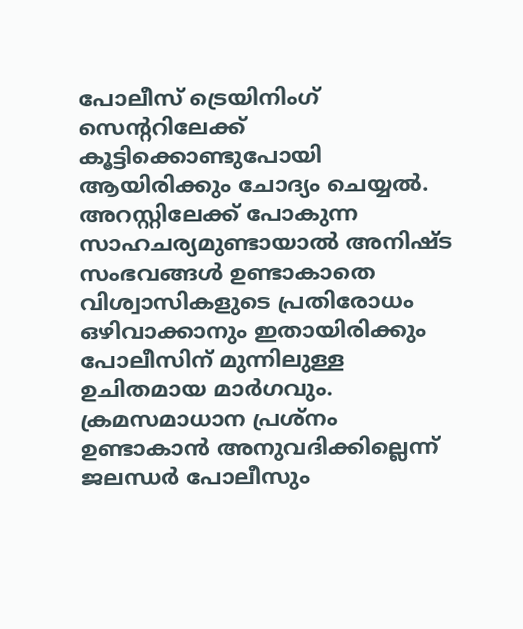പോലീസ് ട്രെയിനിംഗ് സെന്ററിലേക്ക് കൂട്ടിക്കൊണ്ടുപോയി ആയിരിക്കും ചോദ്യം ചെയ്യല്‍. അറസ്റ്റിലേക്ക് പോകുന്ന സാഹചര്യമുണ്ടായാല്‍ അനിഷ്ട സംഭവങ്ങള്‍ ഉണ്ടാകാതെ വിശ്വാസികളുടെ പ്രതിരോധം ഒഴിവാക്കാനും ഇതായിരിക്കും പോലീസിന് മുന്നിലുള്ള ഉചിതമായ മാര്‍ഗവും. ക്രമസമാധാന പ്രശ്‌നം ഉണ്ടാകാന്‍ അനുവദിക്കില്ലെന്ന് ജലന്ധര്‍ പോലീസും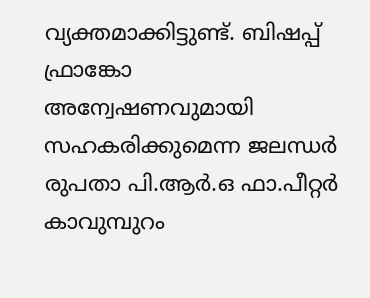വ്യക്തമാക്കിട്ടുണ്ട്. ബിഷപ്പ് ഫ്രാങ്കോ അന്വേഷണവുമായി സഹകരിക്കുമെന്ന ജലന്ധര്‍ രുപതാ പി.ആര്‍.ഒ ഫാ.പീറ്റര്‍ കാവുമ്പുറം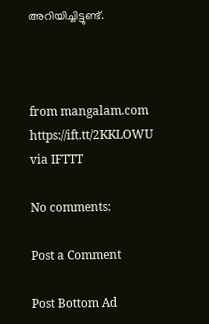അറിയിച്ചിട്ടുണ്ട്.



from mangalam.com https://ift.tt/2KKLOWU
via IFTTT

No comments:

Post a Comment

Post Bottom Ad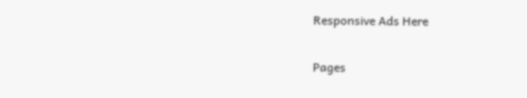Responsive Ads Here

Pages